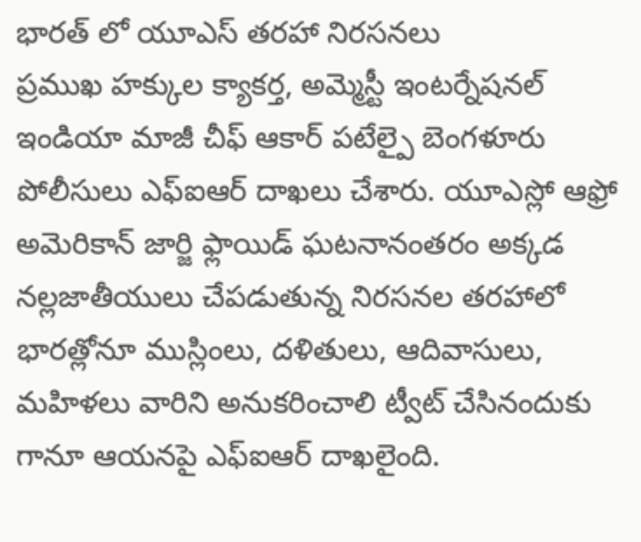భారత్ లో యూఎస్ తరహా నిరసనలు
ప్రముఖ హక్కుల క్యాకర్త, అమ్మెస్టీ ఇంటర్నేషనల్ ఇండియా మాజీ చీఫ్ ఆకార్ పటేల్పై బెంగళూరు పోలీసులు ఎఫ్ఐఆర్ దాఖలు చేశారు. యూఎస్లో ఆఫ్రో అమెరికాన్ జార్జి ఫ్లాయిడ్ ఘటనానంతరం అక్కడ నల్లజాతీయులు చేపడుతున్న నిరసనల తరహాలో భారత్లోనూ ముస్లింలు, దళితులు, ఆదివాసులు, మహిళలు వారిని అనుకరించాలి ట్వీట్ చేసినందుకు గానూ ఆయనపై ఎఫ్ఐఆర్ దాఖలైంది.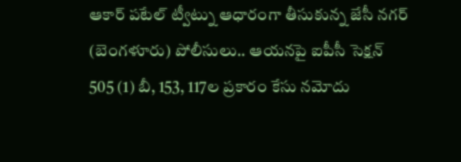ఆకార్ పటేల్ ట్వీట్ను ఆధారంగా తీసుకున్న జేసీ నగర్ (బెంగళూరు) పోలీసులు.. ఆయనపై ఐపీసీ సెక్షన్ 505 (1) బీ, 153, 117ల ప్రకారం కేసు నమోదు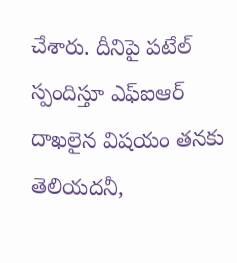చేశారు. దీనిపై పటేల్ స్పందిస్తూ ఎఫ్ఐఆర్ దాఖలైన విషయం తనకు తెలియదనీ,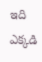ఇది ఎక్కడి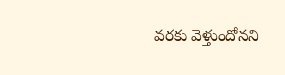వరకు వెళ్తుందోనని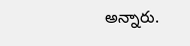అన్నారు.